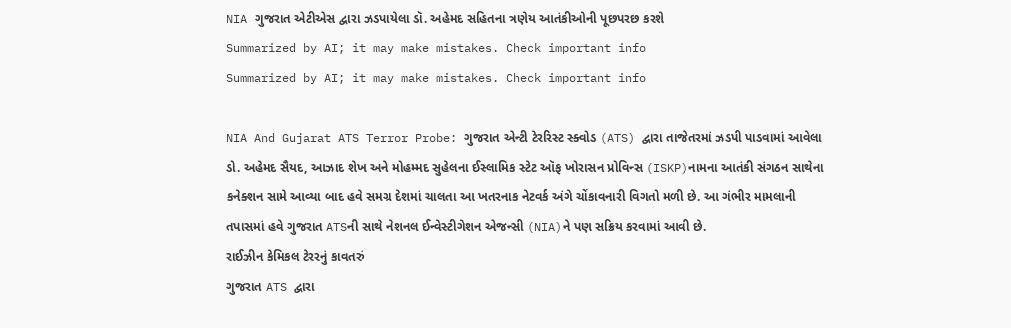NIA ગુજરાત એટીએસ દ્વારા ઝડપાયેલા ડૉ. અહેમદ સહિતના ત્રણેય આતંકીઓની પૂછપરછ કરશે
Summarized by AI; it may make mistakes. Check important info
Summarized by AI; it may make mistakes. Check important info

NIA And Gujarat ATS Terror Probe: ગુજરાત એન્ટી ટેરરિસ્ટ સ્ક્વોડ (ATS) દ્વારા તાજેતરમાં ઝડપી પાડવામાં આવેલા ડો. અહેમદ સૈયદ, આઝાદ શેખ અને મોહમ્મદ સુહેલના ઈસ્લામિક સ્ટેટ ઑફ ખોરાસન પ્રોવિન્સ (ISKP)નામના આતંકી સંગઠન સાથેના કનેક્શન સામે આવ્યા બાદ હવે સમગ્ર દેશમાં ચાલતા આ ખતરનાક નેટવર્ક અંગે ચોંકાવનારી વિગતો મળી છે. આ ગંભીર મામલાની તપાસમાં હવે ગુજરાત ATSની સાથે નેશનલ ઈન્વેસ્ટીગેશન એજન્સી (NIA)ને પણ સક્રિય કરવામાં આવી છે.
રાઈઝીન કેમિકલ ટેરરનું કાવતરું
ગુજરાત ATS દ્વારા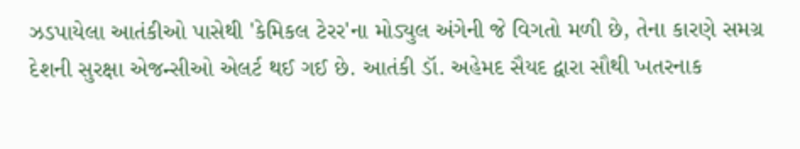ઝડપાયેલા આતંકીઓ પાસેથી 'કેમિકલ ટેરર'ના મોડ્યુલ અંગેની જે વિગતો મળી છે, તેના કારણે સમગ્ર દેશની સુરક્ષા એજન્સીઓ એલર્ટ થઈ ગઈ છે. આતંકી ડૉ. અહેમદ સૈયદ દ્વારા સૌથી ખતરનાક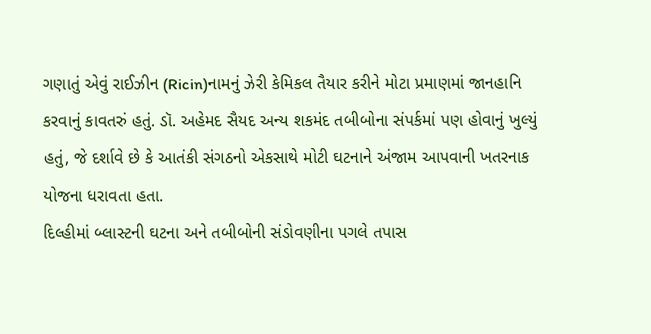ગણાતું એવું રાઈઝીન (Ricin)નામનું ઝેરી કેમિકલ તૈયાર કરીને મોટા પ્રમાણમાં જાનહાનિ કરવાનું કાવતરું હતું. ડૉ. અહેમદ સૈયદ અન્ય શકમંદ તબીબોના સંપર્કમાં પણ હોવાનું ખુલ્યું હતું, જે દર્શાવે છે કે આતંકી સંગઠનો એકસાથે મોટી ઘટનાને અંજામ આપવાની ખતરનાક યોજના ધરાવતા હતા.
દિલ્હીમાં બ્લાસ્ટની ઘટના અને તબીબોની સંડોવણીના પગલે તપાસ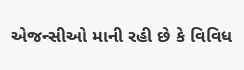એજન્સીઓ માની રહી છે કે વિવિધ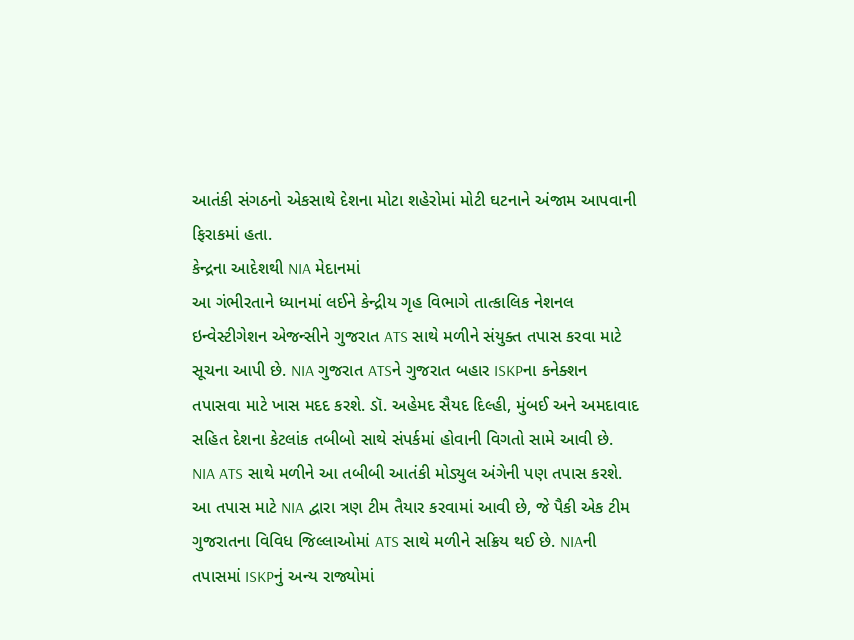આતંકી સંગઠનો એકસાથે દેશના મોટા શહેરોમાં મોટી ઘટનાને અંજામ આપવાની ફિરાકમાં હતા.
કેન્દ્રના આદેશથી NIA મેદાનમાં
આ ગંભીરતાને ધ્યાનમાં લઈને કેન્દ્રીય ગૃહ વિભાગે તાત્કાલિક નેશનલ ઇન્વેસ્ટીગેશન એજન્સીને ગુજરાત ATS સાથે મળીને સંયુક્ત તપાસ કરવા માટે સૂચના આપી છે. NIA ગુજરાત ATSને ગુજરાત બહાર ISKPના કનેક્શન તપાસવા માટે ખાસ મદદ કરશે. ડૉ. અહેમદ સૈયદ દિલ્હી, મુંબઈ અને અમદાવાદ સહિત દેશના કેટલાંક તબીબો સાથે સંપર્કમાં હોવાની વિગતો સામે આવી છે. NIA ATS સાથે મળીને આ તબીબી આતંકી મોડ્યુલ અંગેની પણ તપાસ કરશે.
આ તપાસ માટે NIA દ્વારા ત્રણ ટીમ તૈયાર કરવામાં આવી છે, જે પૈકી એક ટીમ ગુજરાતના વિવિધ જિલ્લાઓમાં ATS સાથે મળીને સક્રિય થઈ છે. NIAની તપાસમાં ISKPનું અન્ય રાજ્યોમાં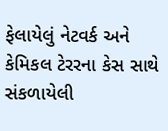ફેલાયેલું નેટવર્ક અને કેમિકલ ટેરરના કેસ સાથે સંકળાયેલી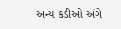અન્ય કડીઓ અંગે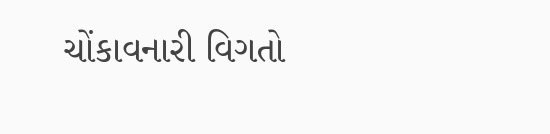ચોંકાવનારી વિગતો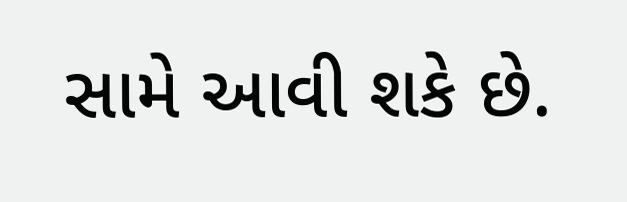સામે આવી શકે છે.